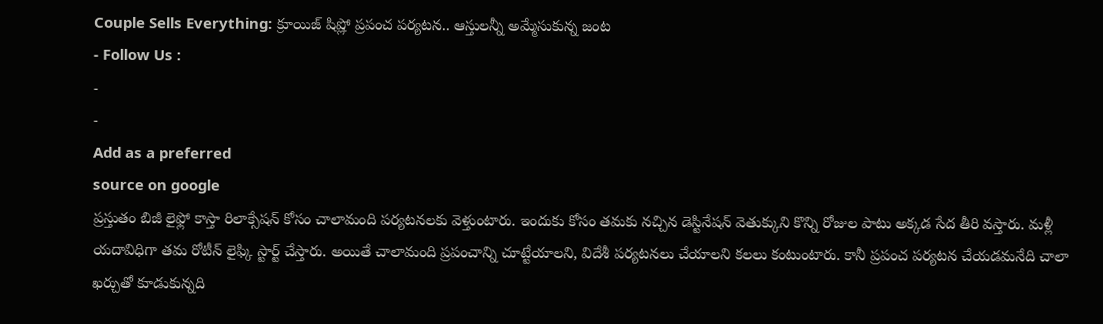Couple Sells Everything: క్రూయిజ్ షిష్లో ప్రపంచ పర్యటన.. ఆస్తులన్నీ అమ్మేసుకున్న జంట
- Follow Us :
-
-
Add as a preferred
source on google
ప్రస్తుతం బిజీ లైఫ్లో కాస్తా రిలాక్సేషన్ కోసం చాలామంది పర్యటనలకు వెళ్తుంటారు. ఇందుకు కోసం తమకు నచ్చిన డెస్టినేషన్ వెతుక్కుని కొన్ని రోజుల పాటు అక్కడ సేద తీరి వస్తారు. మళ్లీ యదావిధిగా తమ రోటీన్ లైఫ్కి స్టార్ట్ చేస్తారు. అయితే చాలామంది ప్రపంచాన్ని చూట్టేయాలని, విదేశీ పర్యటనలు చేయాలని కలలు కంటుంటారు. కానీ ప్రపంచ పర్యటన చేయడమనేది చాలా ఖర్చుతో కూడుకున్నది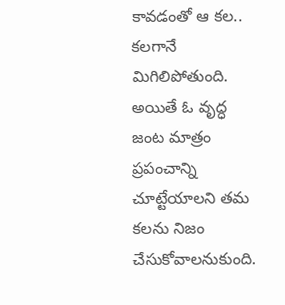కావడంతో ఆ కల.. కలగానే మిగిలిపోతుంది. అయితే ఓ వృద్ధ జంట మాత్రం ప్రపంచాన్ని చూట్టేయాలని తమ కలను నిజం చేసుకోవాలనుకుంది.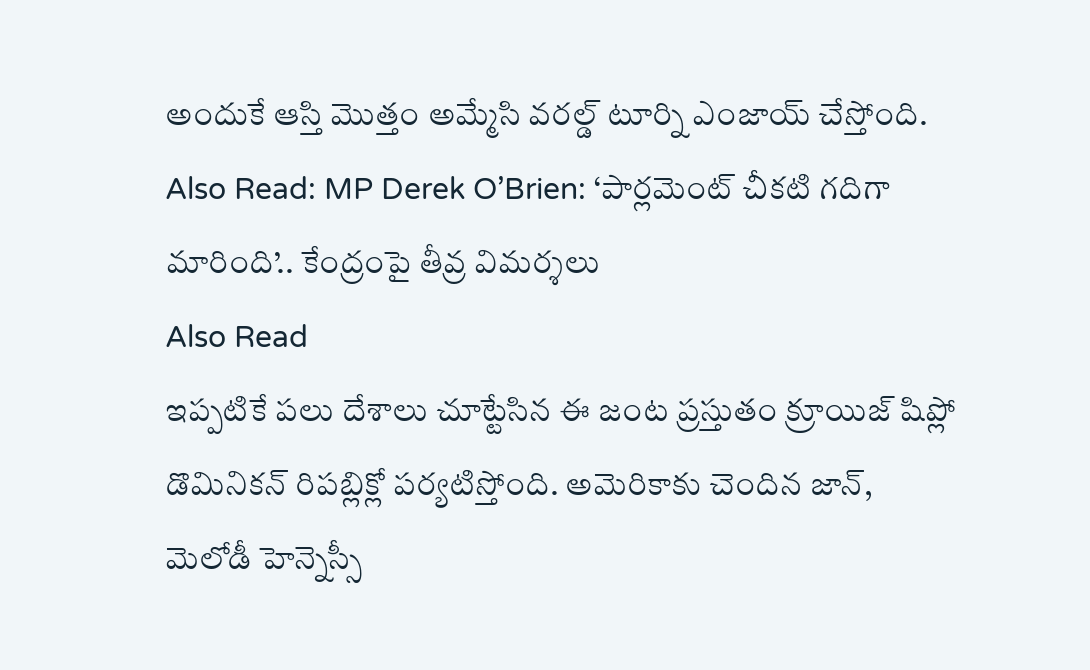అందుకే ఆస్తి మొత్తం అమ్మేసి వరల్డ్ టూర్ని ఎంజాయ్ చేస్తోంది.
Also Read: MP Derek O’Brien: ‘పార్లమెంట్ చీకటి గదిగా మారింది’.. కేంద్రంపై తీవ్ర విమర్శలు
Also Read
ఇప్పటికే పలు దేశాలు చూట్టేసిన ఈ జంట ప్రస్తుతం క్రూయిజ్ షిప్లో డొమినికన్ రిపబ్లిక్లో పర్యటిస్తోంది. అమెరికాకు చెందిన జాన్, మెలోడీ హెన్నెస్సీ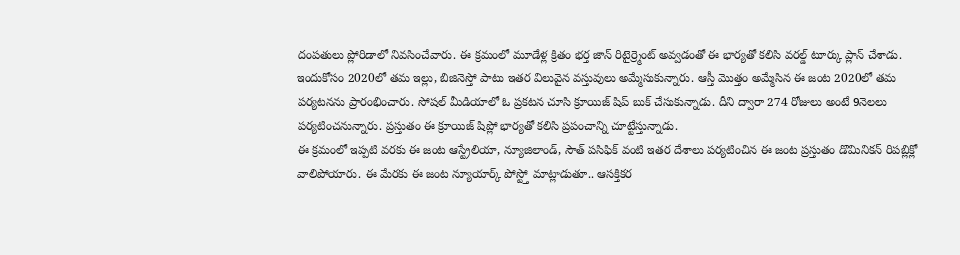దంపతులు ప్లోరిడాలో నివసించేవారు. ఈ క్రమంలో మూడేళ్ల క్రితం భర్త జాన్ రిటైర్ర్మెంట్ అవ్వడంతో ఈ భార్యతో కలిసి వరల్డ్ టూర్కు ప్లాన్ చేశాడు. ఇందుకోసం 2020లో తమ ఇల్లు, బిజినెస్తో పాటు ఇతర విలువైన వస్తువులు అమ్మేసుకున్నారు. ఆస్తీ మొత్తం అమ్మేసిన ఈ జంట 2020లో తమ పర్యటనను ప్రారంభించారు. సోషల్ మీడియాలో ఓ ప్రకటన చూసి క్రూయిజ్ షిప్ బుక్ చేసుకున్నాడు. దీని ద్వారా 274 రోజులు అంటే 9నెలలు పర్యటించనున్నారు. ప్రస్తుతం ఈ క్రూయిజ్ షిప్లో భార్యతో కలిసి ప్రపంచాన్ని చూట్టేస్తున్నాడు.
ఈ క్రమంలో ఇప్పటి వరకు ఈ జంట ఆస్ట్రేలియా, న్యూజిలాండ్, సౌత్ పసిఫిక్ వంటి ఇతర దేశాలు పర్యటించిన ఈ జంట ప్రస్తుతం డొమినికన్ రిపబ్లిక్లో వాలిపోయారు. ఈ మేరకు ఈ జంట న్యూయార్క్ పోస్ట్తో మాట్లాడుతూ.. ఆసక్తికర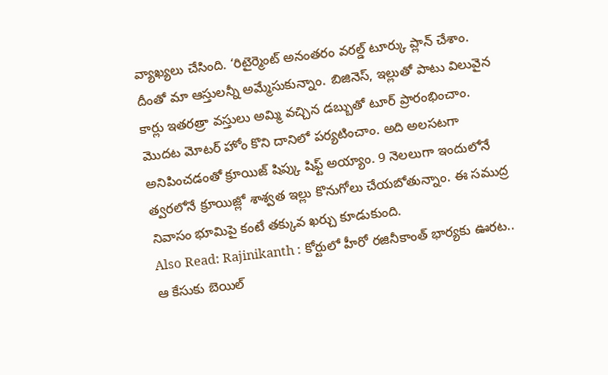వ్యాఖ్యలు చేసింది. ‘రిటైర్మెంట్ అనంతరం వరల్డ్ టూర్కు ప్లాన్ చేశాం. దీంతో మా ఆస్తులన్నీ అమ్మేసుకున్నాం. బిజినెస్, ఇల్లుతో పాటు విలువైన కార్లు ఇతరత్రా వస్తులు అమ్మి వచ్చిన డబ్బుతో టూర్ ప్రారంభించాం. మొదట మోటర్ హోం కొని దానిలో పర్యటించాం. అది అలసటగా అనిపించడంతో క్రూయిజ్ షిప్కు షిఫ్ట్ అయ్యాం. 9 నెలలుగా ఇందులోనే త్వరలోనే క్రూయిజ్లో శాశ్వత ఇల్లు కొనుగోలు చేయబోతున్నాం. ఈ సముద్ర నివాసం భూమిపై కంటే తక్కువ ఖర్చు కూడుకుంది.
Also Read: Rajinikanth : కోర్టులో హీరో రజినీకాంత్ భార్యకు ఊరట.. ఆ కేసుకు బెయిల్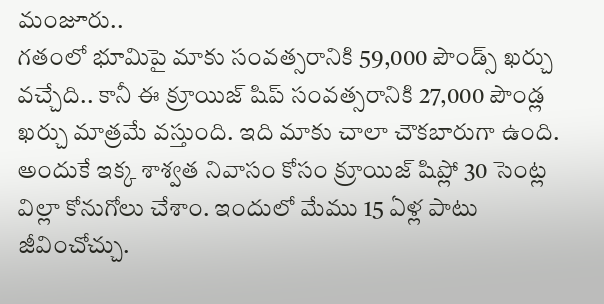మంజూరు..
గతంలో భూమిపై మాకు సంవత్సరానికి 59,000 పౌండ్స్ ఖర్చు వచ్చేది.. కానీ ఈ క్రూయిజ్ షిప్ సంవత్సరానికి 27,000 పౌండ్ల ఖర్చు మాత్రమే వస్తుంది. ఇది మాకు చాలా చౌకబారుగా ఉంది. అందుకే ఇక్క శాశ్వత నివాసం కోసం క్రూయిజ్ షిప్లో 30 సెంట్ల విల్లా కోనుగోలు చేశాం. ఇందులో మేము 15 ఏళ్ల పాటు జీవించోచ్చు.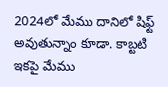2024లో మేము దానిలో షిఫ్ట్ అవుతున్నాం కూడా. కాబ్టటి ఇకపై మేము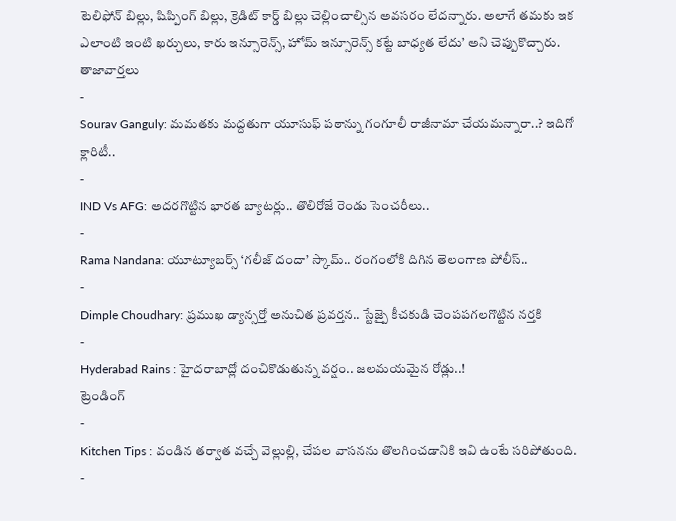టెలిఫోన్ బిల్లు, షిప్పింగ్ బిల్లు, క్రెడిట్ కార్డ్ బిల్లు చెల్లించాల్సిన అవసరం లేదన్నారు. అలాగే తమకు ఇక ఎలాంటి ఇంటి ఖర్చులు, కారు ఇన్సూరెన్స్, హోమ్ ఇన్సూరెన్స్ కట్టే బాధ్యత లేదు’ అని చెప్పుకొచ్చారు.
తాజావార్తలు
-
Sourav Ganguly: మమతకు మద్దతుగా యూసుఫ్ పఠాన్ను గంగూలీ రాజీనామా చేయమన్నారా..? ఇదిగో క్లారిటీ..
-
IND Vs AFG: అదరగొట్టిన భారత బ్యాటర్లు.. తొలిరోజే రెండు సెంచరీలు..
-
Rama Nandana: యూట్యూబర్స్ ‘గలీజ్ దందా’ స్కామ్.. రంగంలోకి దిగిన తెలంగాణ పోలీస్..
-
Dimple Choudhary: ప్రముఖ డ్యాన్సర్తో అనుచిత ప్రవర్తన.. స్టేజ్పై కీచకుడి చెంపపగలగొట్టిన నర్తకి
-
Hyderabad Rains : హైదరాబాద్లో దంచికొడుతున్న వర్షం.. జలమయమైన రోడ్లు..!
ట్రెండింగ్
-
Kitchen Tips : వండిన తర్వాత వచ్చే వెల్లుల్లి, చేపల వాసనను తొలగించడానికి ఇవి ఉంటే సరిపోతుంది.
-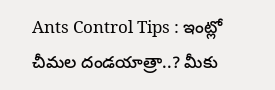Ants Control Tips : ఇంట్లో చీమల దండయాత్రా..? మీకు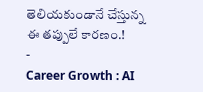తెలియకుండానే చేస్తున్న ఈ తప్పులే కారణం.!
-
Career Growth : AI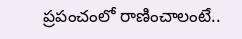ప్రపంచంలో రాణించాలంటే..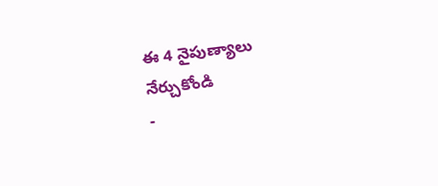ఈ 4 నైపుణ్యాలు నేర్చుకోండి
-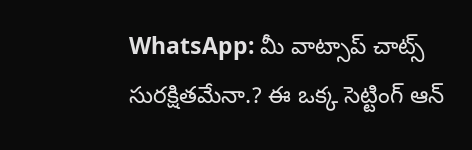WhatsApp: మీ వాట్సాప్ చాట్స్ సురక్షితమేనా.? ఈ ఒక్క సెట్టింగ్ ఆన్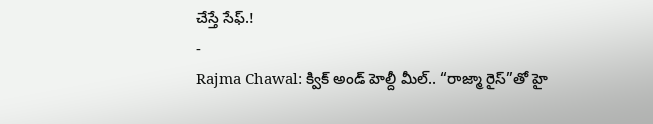చేస్తే సేఫ్.!
-
Rajma Chawal: క్విక్ అండ్ హెల్దీ మీల్.. “రాజ్మా రైస్”తో హై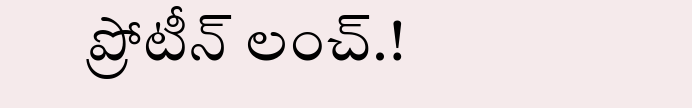ప్రోటీన్ లంచ్.!